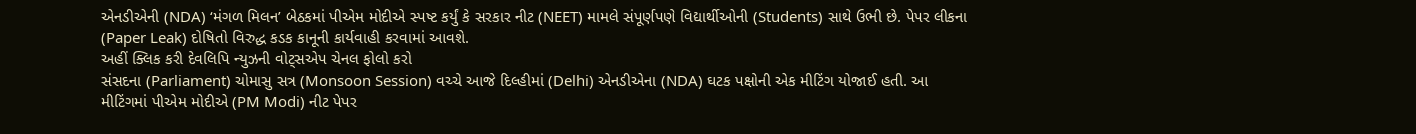એનડીએની (NDA) ‘મંગળ મિલન’ બેઠકમાં પીએમ મોદીએ સ્પષ્ટ કર્યું કે સરકાર નીટ (NEET) મામલે સંપૂર્ણપણે વિદ્યાર્થીઓની (Students) સાથે ઉભી છે. પેપર લીકના (Paper Leak) દોષિતો વિરુદ્ધ કડક કાનૂની કાર્યવાહી કરવામાં આવશે.
અહીં ક્લિક કરી દેવલિપિ ન્યુઝની વોટ્સએપ ચેનલ ફોલો કરો
સંસદના (Parliament) ચોમાસુ સત્ર (Monsoon Session) વચ્ચે આજે દિલ્હીમાં (Delhi) એનડીએના (NDA) ઘટક પક્ષોની એક મીટિંગ યોજાઈ હતી. આ મીટિંગમાં પીએમ મોદીએ (PM Modi) નીટ પેપર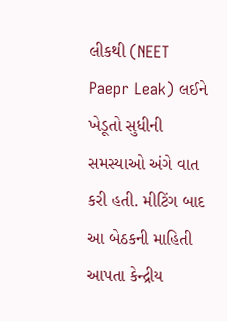લીકથી (NEET Paepr Leak) લઈને ખેડૂતો સુધીની સમસ્યાઓ અંગે વાત કરી હતી. મીટિંગ બાદ આ બેઠકની માહિતી આપતા કેન્દ્રીય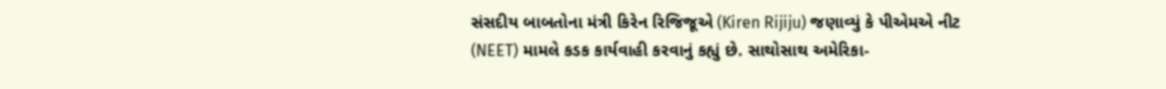સંસદીય બાબતોના મંત્રી કિરેન રિજિજૂએ (Kiren Rijiju) જણાવ્યું કે પીએમએ નીટ (NEET) મામલે કડક કાર્યવાહી કરવાનું કહ્યું છે. સાથોસાથ અમેરિકા-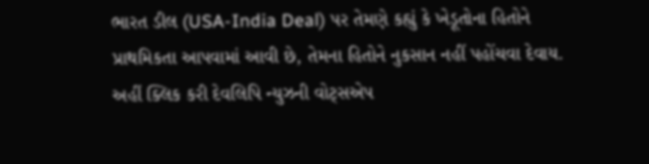ભારત ડીલ (USA-India Deal) પર તેમણે કહ્યું કે ખેડૂતોના હિતોને પ્રાથમિકતા આપવામાં આવી છે, તેમના હિતોને નુકસાન નહીં પહોંચવા દેવાય.
અહીં ક્લિક કરી દેવલિપિ ન્યુઝની વોટ્સએપ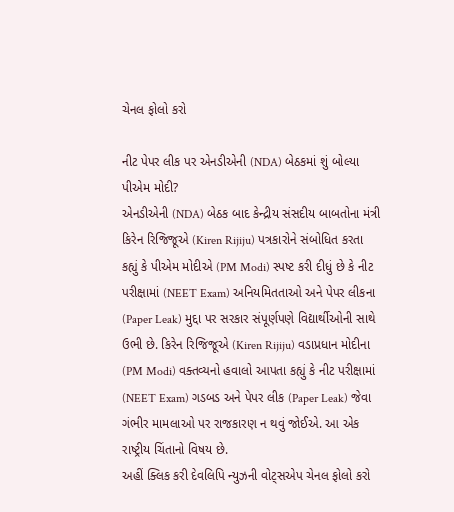ચેનલ ફોલો કરો

નીટ પેપર લીક પર એનડીએની (NDA) બેઠકમાં શું બોલ્યા પીએમ મોદી?
એનડીએની (NDA) બેઠક બાદ કેન્દ્રીય સંસદીય બાબતોના મંત્રી કિરેન રિજિજૂએ (Kiren Rijiju) પત્રકારોને સંબોધિત કરતા કહ્યું કે પીએમ મોદીએ (PM Modi) સ્પષ્ટ કરી દીધું છે કે નીટ પરીક્ષામાં (NEET Exam) અનિયમિતતાઓ અને પેપર લીકના (Paper Leak) મુદ્દા પર સરકાર સંપૂર્ણપણે વિદ્યાર્થીઓની સાથે ઉભી છે. કિરેન રિજિજૂએ (Kiren Rijiju) વડાપ્રધાન મોદીના (PM Modi) વક્તવ્યનો હવાલો આપતા કહ્યું કે નીટ પરીક્ષામાં (NEET Exam) ગડબડ અને પેપર લીક (Paper Leak) જેવા ગંભીર મામલાઓ પર રાજકારણ ન થવું જોઈએ. આ એક રાષ્ટ્રીય ચિંતાનો વિષય છે.
અહીં ક્લિક કરી દેવલિપિ ન્યુઝની વોટ્સએપ ચેનલ ફોલો કરો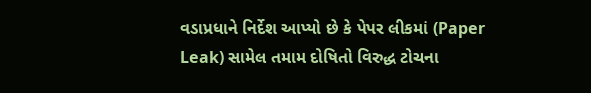વડાપ્રધાને નિર્દેશ આપ્યો છે કે પેપર લીકમાં (Paper Leak) સામેલ તમામ દોષિતો વિરુદ્ધ ટોચના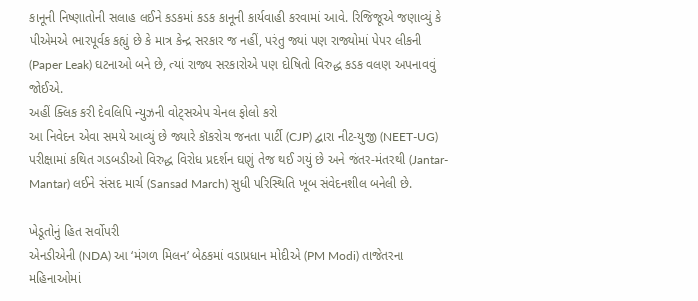કાનૂની નિષ્ણાતોની સલાહ લઈને કડકમાં કડક કાનૂની કાર્યવાહી કરવામાં આવે. રિજિજૂએ જણાવ્યું કે પીએમએ ભારપૂર્વક કહ્યું છે કે માત્ર કેન્દ્ર સરકાર જ નહીં, પરંતુ જ્યાં પણ રાજ્યોમાં પેપર લીકની (Paper Leak) ઘટનાઓ બને છે, ત્યાં રાજ્ય સરકારોએ પણ દોષિતો વિરુદ્ધ કડક વલણ અપનાવવું જોઈએ.
અહીં ક્લિક કરી દેવલિપિ ન્યુઝની વોટ્સએપ ચેનલ ફોલો કરો
આ નિવેદન એવા સમયે આવ્યું છે જ્યારે કૉકરોચ જનતા પાર્ટી (CJP) દ્વારા નીટ-યુજી (NEET-UG) પરીક્ષામાં કથિત ગડબડીઓ વિરુદ્ધ વિરોધ પ્રદર્શન ઘણું તેજ થઈ ગયું છે અને જંતર-મંતરથી (Jantar-Mantar) લઈને સંસદ માર્ચ (Sansad March) સુધી પરિસ્થિતિ ખૂબ સંવેદનશીલ બનેલી છે.

ખેડૂતોનું હિત સર્વોપરી
એનડીએની (NDA) આ ‘મંગળ મિલન’ બેઠકમાં વડાપ્રધાન મોદીએ (PM Modi) તાજેતરના મહિનાઓમાં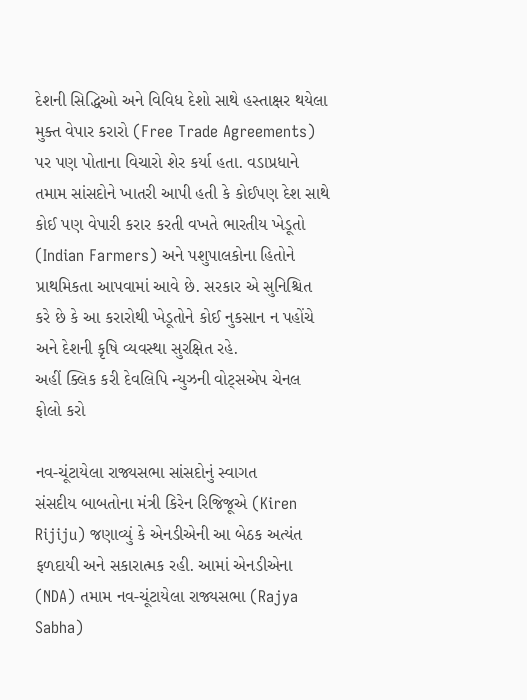દેશની સિદ્ધિઓ અને વિવિધ દેશો સાથે હસ્તાક્ષર થયેલા મુક્ત વેપાર કરારો (Free Trade Agreements) પર પણ પોતાના વિચારો શેર કર્યા હતા. વડાપ્રધાને તમામ સાંસદોને ખાતરી આપી હતી કે કોઈપણ દેશ સાથે કોઈ પણ વેપારી કરાર કરતી વખતે ભારતીય ખેડૂતો (Indian Farmers) અને પશુપાલકોના હિતોને પ્રાથમિકતા આપવામાં આવે છે. સરકાર એ સુનિશ્ચિત કરે છે કે આ કરારોથી ખેડૂતોને કોઈ નુકસાન ન પહોંચે અને દેશની કૃષિ વ્યવસ્થા સુરક્ષિત રહે.
અહીં ક્લિક કરી દેવલિપિ ન્યુઝની વોટ્સએપ ચેનલ ફોલો કરો

નવ-ચૂંટાયેલા રાજ્યસભા સાંસદોનું સ્વાગત
સંસદીય બાબતોના મંત્રી કિરેન રિજિજૂએ (Kiren Rijiju) જણાવ્યું કે એનડીએની આ બેઠક અત્યંત ફળદાયી અને સકારાત્મક રહી. આમાં એનડીએના (NDA) તમામ નવ-ચૂંટાયેલા રાજ્યસભા (Rajya Sabha)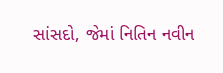સાંસદો, જેમાં નિતિન નવીન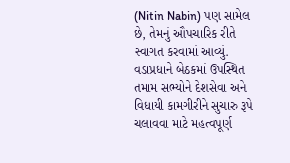(Nitin Nabin) પણ સામેલ છે, તેમનું ઔપચારિક રીતે સ્વાગત કરવામાં આવ્યું. વડાપ્રધાને બેઠકમાં ઉપસ્થિત તમામ સભ્યોને દેશસેવા અને વિધાયી કામગીરીને સુચારુ રૂપે ચલાવવા માટે મહત્વપૂર્ણ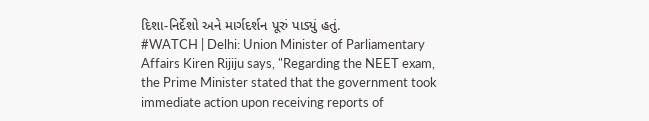દિશા-નિર્દેશો અને માર્ગદર્શન પૂરું પાડ્યું હતું.
#WATCH | Delhi: Union Minister of Parliamentary Affairs Kiren Rijiju says, "Regarding the NEET exam, the Prime Minister stated that the government took immediate action upon receiving reports of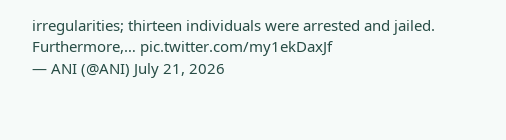irregularities; thirteen individuals were arrested and jailed. Furthermore,… pic.twitter.com/my1ekDaxJf
— ANI (@ANI) July 21, 2026